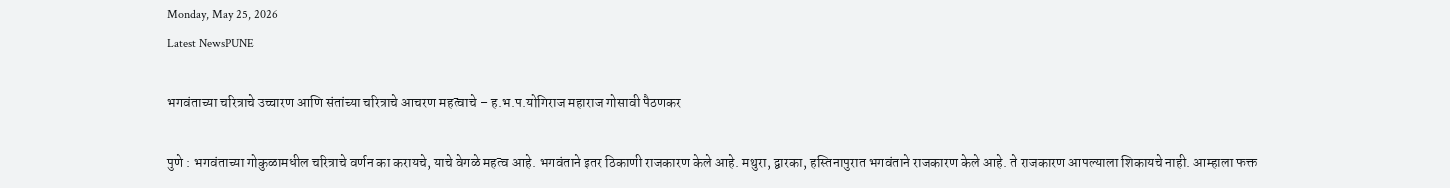Monday, May 25, 2026
Latest NewsPUNE

भगवंताच्या चरित्राचे उच्चारण आणि संतांच्या चरित्राचे आचरण महत्वाचे – ह.भ.प.योगिराज महाराज गोसावी पैठणकर

पुणे : भगवंताच्या गोकुळामधील चरित्राचे वर्णन का करायचे, याचे वेगळे महत्व आहे. भगवंताने इतर ठिकाणी राजकारण केले आहे. मथुरा, द्वारका, हस्तिनापुरात भगवंताने राजकारण केले आहे. ते राजकारण आपल्याला शिकायचे नाही. आम्हाला फक्त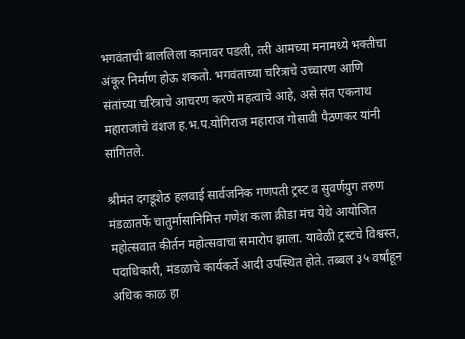भगवंताची बाललिला कानावर पडली, तरी आमच्या मनामध्ये भक्तीचा अंकूर निर्माण होऊ शकतो. भगवंताच्या चरित्राचे उच्चारण आणि संतांच्या चरित्राचे आचरण करणे महत्वाचे आहे, असे संत एकनाथ महाराजांचे वंशज ह.भ.प.योगिराज महाराज गोसावी पैठणकर यांनी सांगितले.

श्रीमंत दगडूशेठ हलवाई सार्वजनिक गणपती ट्रस्ट व सुवर्णयुग तरुण मंडळातर्फे चातुर्मासानिमित्त गणेश कला क्रीडा मंच येथे आयोजित महोत्सवात कीर्तन महोत्सवाचा समारोप झाला. यावेळी ट्रस्टचे विश्वस्त, पदाधिकारी, मंडळाचे कार्यकर्ते आदी उपस्थित होते. तब्बल ३५ वर्षांहून अधिक काळ हा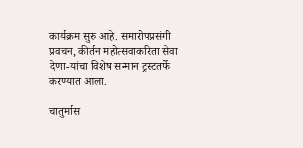कार्यक्रम सुरु आहे. समारोपप्रसंगी प्रवचन, कीर्तन महोत्सवाकरिता सेवा देणा-यांचा विशेष सन्मान ट्रस्टतर्फे करण्यात आला.

चातुर्मास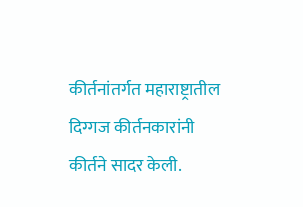कीर्तनांतर्गत महाराष्ट्रातील दिग्गज कीर्तनकारांनी कीर्तने सादर केली.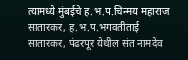त्यामध्ये मुंबईचे ह.भ.प.चिन्मय महाराज सातारकर, ह.भ.प.भगवतीताई सातारकर, पंढरपूर येथील संत नामदेव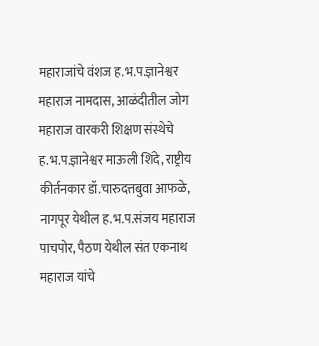महाराजांचे वंशज ह.भ.प.ज्ञानेश्वर महाराज नामदास, आळंदीतील जोग महाराज वारकरी शिक्षण संस्थेचे ह.भ.प.ज्ञानेश्वर माऊली शिंदे, राष्ट्रीय कीर्तनकार डॉ.चारुदत्तबुवा आफळे, नागपूर येथील ह.भ.प.संजय महाराज पाचपोर, पैठण येथील संत एकनाथ महाराज यांचे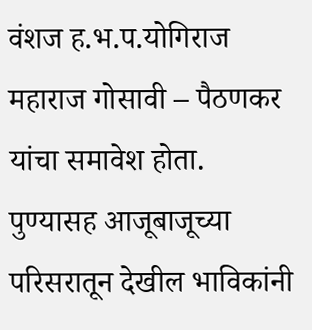वंशज ह.भ.प.योगिराज महाराज गोसावी – पैठणकर यांचा समावेश होता. पुण्यासह आजूबाजूच्या परिसरातून देखील भाविकांनी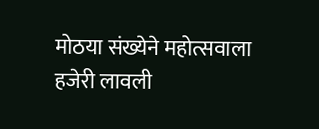मोठया संख्येने महोत्सवाला हजेरी लावली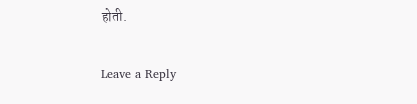होती.

Leave a Reply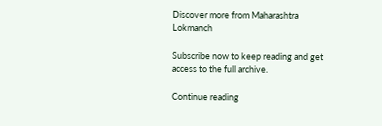Discover more from Maharashtra Lokmanch

Subscribe now to keep reading and get access to the full archive.

Continue reading